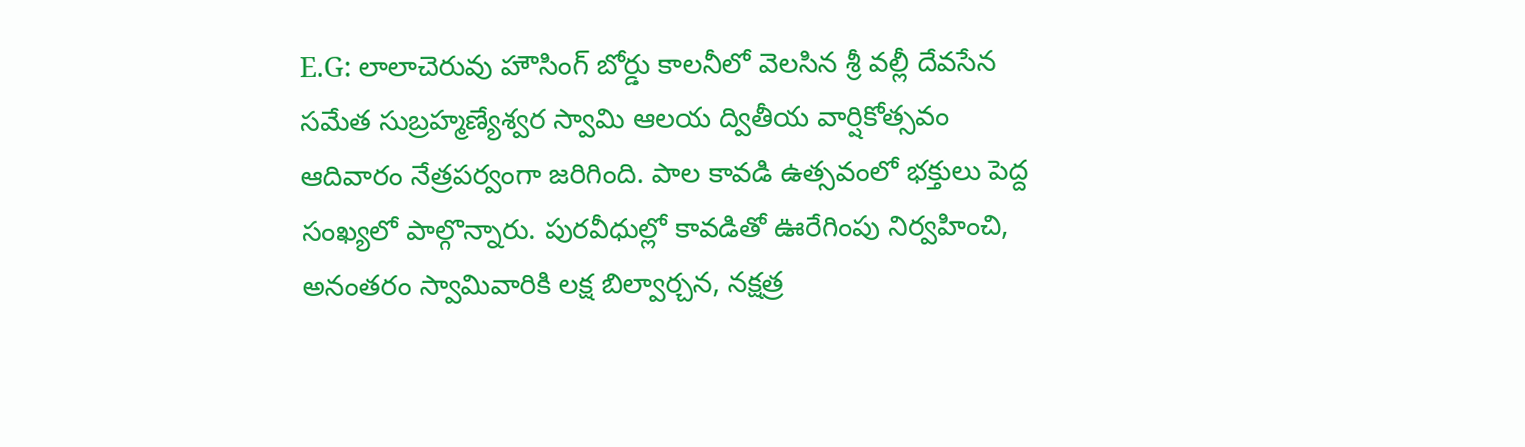E.G: లాలాచెరువు హౌసింగ్ బోర్డు కాలనీలో వెలసిన శ్రీ వల్లీ దేవసేన సమేత సుబ్రహ్మణ్యేశ్వర స్వామి ఆలయ ద్వితీయ వార్షికోత్సవం ఆదివారం నేత్రపర్వంగా జరిగింది. పాల కావడి ఉత్సవంలో భక్తులు పెద్ద సంఖ్యలో పాల్గొన్నారు. పురవీధుల్లో కావడితో ఊరేగింపు నిర్వహించి, అనంతరం స్వామివారికి లక్ష బిల్వార్చన, నక్షత్ర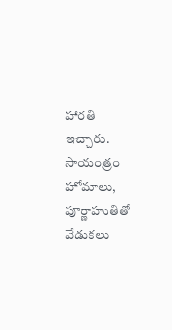హారతి ఇచ్చారు. సాయంత్రం హోమాలు, పూర్ణాహుతితో వేడుకలు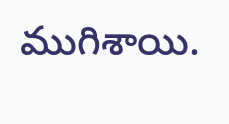ముగిశాయి.